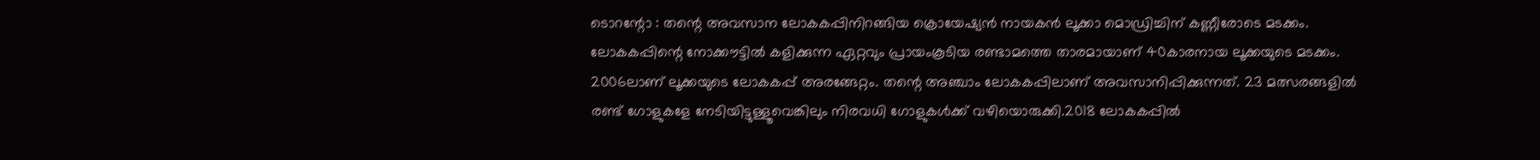ടൊറന്റോ : തന്റെ അവസാന ലോകകപ്പിനിറങ്ങിയ ക്രൊയേഷ്യൻ നായകൻ ലൂക്കാ മൊഡ്രിച്ചിന് കണ്ണീരോടെ മടക്കം. ലോകകപ്പിന്റെ നോക്കൗട്ടിൽ കളിക്കുന്ന ഏറ്റവും പ്രായംകൂടിയ രണ്ടാമത്തെ താരമായാണ് 40കാരനായ ലൂക്കയുടെ മടക്കം.
2006ലാണ് ലൂക്കയുടെ ലോകകപ്പ് അരങ്ങേറ്റം. തന്റെ അഞ്ചാം ലോകകപ്പിലാണ് അവസാനിപ്പിക്കുന്നത്. 23 മത്സരങ്ങളിൽ രണ്ട് ഗോളുകളേ നേടിയിട്ടുള്ളൂവെങ്കിലും നിരവധി ഗോളുകൾക്ക് വഴിയൊരുക്കി.2018 ലോകകപ്പിൽ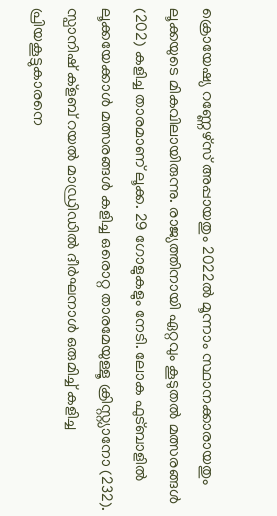ക്രൊയേഷ്യ റണ്ണേഴ്സ് അപ്പായതും 2022ൽ മൂന്നാം സ്ഥാനക്കാരായതും ലൂക്കയുടെ മികവിലായിരുന്നു. രാജ്യത്തിനായി ഏറ്റവും കൂടുതൽ മത്സരങ്ങൾ (202) കളിച്ച താരമാണ് ലൂക്ക. 29 ഗോളുകളും നേടി. ലോക ഫുട്ബാളിൽ ലൂക്കയേക്കാൾ മത്സരങ്ങൾ കളിച്ച ഒരൊറ്റ താരമേയുള്ളൂ ക്രിസ്റ്റ്യാനോ (232).
സ്പാനിഷ് ക്ളബ് റയൽ മാഡ്രിഡിൽ ദീർഘനാൾ ഒരുമിച്ച് കളിച്ച പ്രിയകൂട്ടുകാരനെ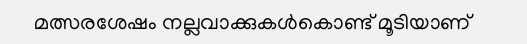മത്സരശേഷം നല്ലവാക്കുകൾകൊണ്ട് മൂടിയാണ്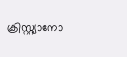ക്രിസ്റ്റ്യാനോ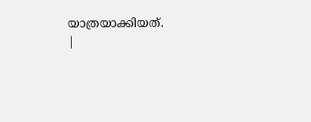യാത്രയാക്കിയത്.
|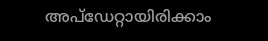അപ്ഡേറ്റായിരിക്കാം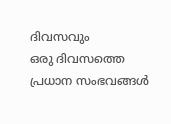ദിവസവും
ഒരു ദിവസത്തെ പ്രധാന സംഭവങ്ങൾ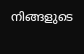നിങ്ങളുടെ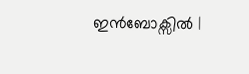ഇൻബോക്സിൽ |